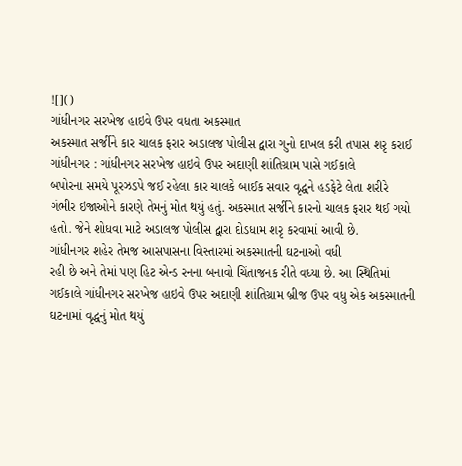![]()
ગાંધીનગર સરખેજ હાઇવે ઉપર વધતા અકસ્માત
અકસ્માત સર્જીને કાર ચાલક ફરાર અડાલજ પોલીસ દ્વારા ગુનો દાખલ કરી તપાસ શરૃ કરાઈ
ગાંધીનગર : ગાંધીનગર સરખેજ હાઇવે ઉપર અદાણી શાંતિગ્રામ પાસે ગઈકાલે
બપોરના સમયે પૂરઝડપે જઈ રહેલા કાર ચાલકે બાઈક સવાર વૃદ્ધને હડફેટે લેતા શરીરે
ગંભીર ઇજાઓને કારણે તેમનું મોત થયું હતું. અકસ્માત સર્જીને કારનો ચાલક ફરાર થઈ ગયો
હતો. જેને શોધવા માટે અડાલજ પોલીસ દ્વારા દોડધામ શરૃ કરવામાં આવી છે.
ગાંધીનગર શહેર તેમજ આસપાસના વિસ્તારમાં અકસ્માતની ઘટનાઓ વધી
રહી છે અને તેમાં પણ હિટ એન્ડ રનના બનાવો ચિંતાજનક રીતે વધ્યા છે. આ સ્થિતિમાં
ગઈકાલે ગાંધીનગર સરખેજ હાઇવે ઉપર અદાણી શાંતિગ્રામ બ્રીજ ઉપર વધુ એક અકસ્માતની
ઘટનામાં વૃદ્ધનું મોત થયું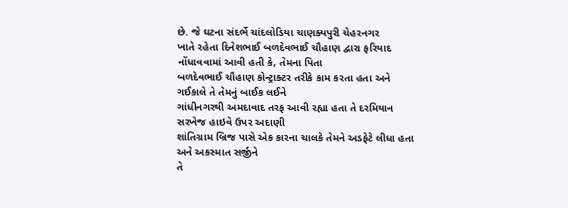છે. જે ઘટના સંદર્ભે ચાંદલોડિયા ચાણક્યપુરી ચેહરનગર
ખાતે રહેતા દિનેશભાઈ બળદેવભાઈ ચૌહાણ દ્વારા ફરિયાદ નોંધાવવામાં આવી હતી કે, તેમના પિતા
બળદેવભાઈ ચૌહાણ કોન્ટ્રાક્ટર તરીકે કામ કરતા હતા અને ગઈકાલે તે તેમનું બાઈક લઈને
ગાંધીનગરથી અમદાવાદ તરફ આવી રહ્યા હતા તે દરમિયાન સરખેજ હાઇવે ઉપર અદાણી
શાંતિગ્રામ બ્રિજ પાસે એક કારના ચાલકે તેમને અડફેટે લીધા હતા અને અકસ્માત સર્જીને
તે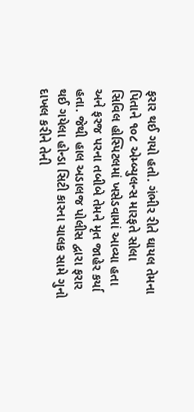ફરાર થઈ ગયો હતો. ગંભીર રીતે ઘાયલ તેમના પિતાને ૧૦૮ એમ્બ્યુલન્સ મારફતે સોલા
સિવિલ હોસ્પિટલમાં ખસેડવામાં આવ્યા હતા અને ફરજ પરના તબીબે તેમને મૃત જાહેર કર્યા
હતા. જેથી હાલ અડાલજ પોલીસ દ્વારા ફરાર થઈ ગયેલા હોન્ડા સિટી કારના ચાલક સામે ગુનો
દાખલ કરીને તેની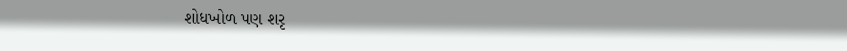શોધખોળ પણ શરૃ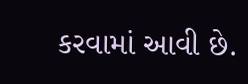કરવામાં આવી છે.